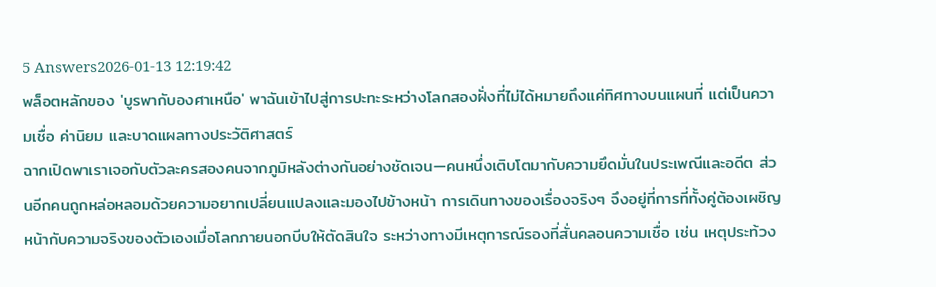5 Answers2026-01-13 12:19:42
พล็อตหลักของ 'บูรพากับองศาเหนือ' พาฉันเข้าไปสู่การปะทะระหว่างโลกสองฝั่งที่ไม่ได้หมายถึงแค่ทิศทางบนแผนที่ แต่เป็นความเชื่อ ค่านิยม และบาดแผลทางประวัติศาสตร์
ฉากเปิดพาเราเจอกับตัวละครสองคนจากภูมิหลังต่างกันอย่างชัดเจน—คนหนึ่งเติบโตมากับความยึดมั่นในประเพณีและอดีต ส่วนอีกคนถูกหล่อหลอมด้วยความอยากเปลี่ยนแปลงและมองไปข้างหน้า การเดินทางของเรื่องจริงๆ จึงอยู่ที่การที่ทั้งคู่ต้องเผชิญหน้ากับความจริงของตัวเองเมื่อโลกภายนอกบีบให้ตัดสินใจ ระหว่างทางมีเหตุการณ์รองที่สั่นคลอนความเชื่อ เช่น เหตุประท้วง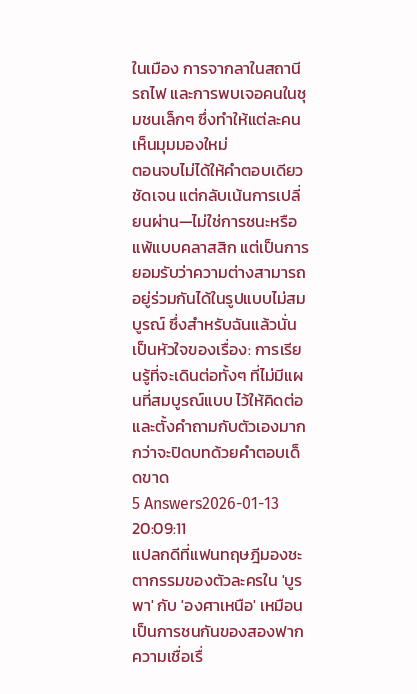ในเมือง การจากลาในสถานีรถไฟ และการพบเจอคนในชุมชนเล็กๆ ซึ่งทำให้แต่ละคนเห็นมุมมองใหม่
ตอนจบไม่ได้ให้คำตอบเดียวชัดเจน แต่กลับเน้นการเปลี่ยนผ่าน—ไม่ใช่การชนะหรือแพ้แบบคลาสสิก แต่เป็นการยอมรับว่าความต่างสามารถอยู่ร่วมกันได้ในรูปแบบไม่สมบูรณ์ ซึ่งสำหรับฉันแล้วนั่นเป็นหัวใจของเรื่อง: การเรียนรู้ที่จะเดินต่อทั้งๆ ที่ไม่มีแผนที่สมบูรณ์แบบ ไว้ให้คิดต่อและตั้งคำถามกับตัวเองมากกว่าจะปิดบทด้วยคำตอบเด็ดขาด
5 Answers2026-01-13 20:09:11
แปลกดีที่แฟนทฤษฎีมองชะตากรรมของตัวละครใน 'บูรพา' กับ 'องศาเหนือ' เหมือนเป็นการชนกันของสองฟากความเชื่อเรื่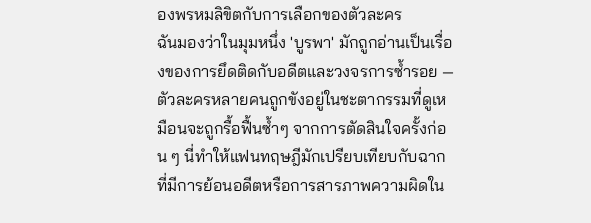องพรหมลิขิตกับการเลือกของตัวละคร
ฉันมองว่าในมุมหนึ่ง 'บูรพา' มักถูกอ่านเป็นเรื่องของการยึดติดกับอดีตและวงจรการซ้ำรอย — ตัวละครหลายคนถูกขังอยู่ในชะตากรรมที่ดูเหมือนจะถูกรื้อฟื้นซ้ำๆ จากการตัดสินใจครั้งก่อน ๆ นี่ทำให้แฟนทฤษฎีมักเปรียบเทียบกับฉากที่มีการย้อนอดีตหรือการสารภาพความผิดใน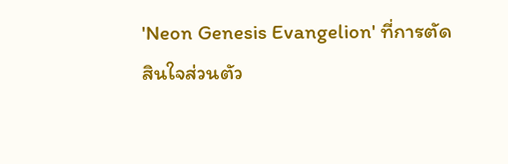'Neon Genesis Evangelion' ที่การตัดสินใจส่วนตัว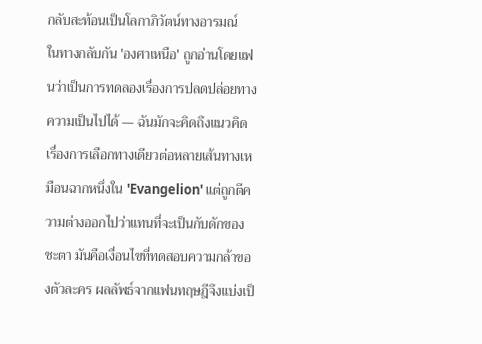กลับสะท้อนเป็นโลกาภิวัตน์ทางอารมณ์
ในทางกลับกัน 'องศาเหนือ' ถูกอ่านโดยแฟนว่าเป็นการทดลองเรื่องการปลดปล่อยทางความเป็นไปได้ — ฉันมักจะคิดถึงแนวคิดเรื่องการเลือกทางเดียวต่อหลายเส้นทางเหมือนฉากหนึ่งใน 'Evangelion' แต่ถูกตีความต่างออกไปว่าแทนที่จะเป็นกับดักของชะตา มันคือเงื่อนไขที่ทดสอบความกล้าของตัวละคร ผลลัพธ์จากแฟนทฤษฎีจึงแบ่งเป็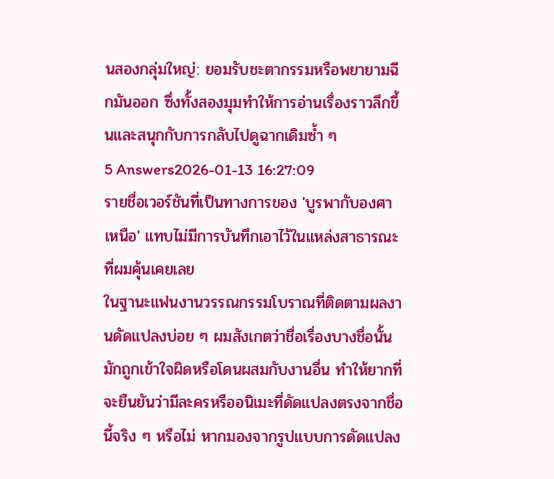นสองกลุ่มใหญ่: ยอมรับชะตากรรมหรือพยายามฉีกมันออก ซึ่งทั้งสองมุมทำให้การอ่านเรื่องราวลึกขึ้นและสนุกกับการกลับไปดูฉากเดิมซ้ำ ๆ
5 Answers2026-01-13 16:27:09
รายชื่อเวอร์ชันที่เป็นทางการของ 'บูรพากับองศาเหนือ' แทบไม่มีการบันทึกเอาไว้ในแหล่งสาธารณะที่ผมคุ้นเคยเลย
ในฐานะแฟนงานวรรณกรรมโบราณที่ติดตามผลงานดัดแปลงบ่อย ๆ ผมสังเกตว่าชื่อเรื่องบางชื่อนั้นมักถูกเข้าใจผิดหรือโดนผสมกับงานอื่น ทำให้ยากที่จะยืนยันว่ามีละครหรืออนิเมะที่ดัดแปลงตรงจากชื่อนี้จริง ๆ หรือไม่ หากมองจากรูปแบบการดัดแปลง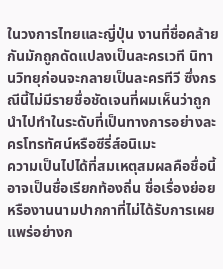ในวงการไทยและญี่ปุ่น งานที่ชื่อคล้ายกันมักถูกดัดแปลงเป็นละครเวที นิทานวิทยุก่อนจะกลายเป็นละครทีวี ซึ่งกรณีนี้ไม่มีรายชื่อชัดเจนที่ผมเห็นว่าถูกนำไปทำในระดับที่เป็นทางการอย่างละครโทรทัศน์หรือซีรี่ส์อนิเมะ
ความเป็นไปได้ที่สมเหตุสมผลคือชื่อนี้อาจเป็นชื่อเรียกท้องถิ่น ชื่อเรื่องย่อย หรืองานนามปากกาที่ไม่ได้รับการเผยแพร่อย่างก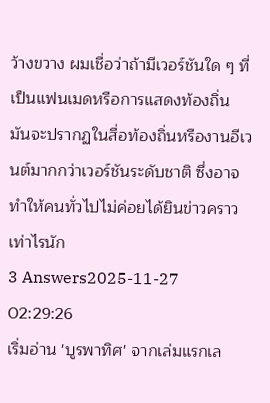ว้างขวาง ผมเชื่อว่าถ้ามีเวอร์ชันใด ๆ ที่เป็นแฟนเมดหรือการแสดงท้องถิ่น มันจะปรากฏในสื่อท้องถิ่นหรืองานอีเวนต์มากกว่าเวอร์ชันระดับชาติ ซึ่งอาจทำให้คนทั่วไปไม่ค่อยได้ยินข่าวคราวเท่าไรนัก
3 Answers2025-11-27 02:29:26
เริ่มอ่าน 'บูรพาทิศ' จากเล่มแรกเล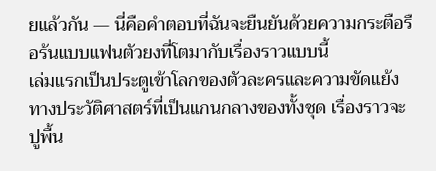ยแล้วกัน — นี่คือคำตอบที่ฉันจะยืนยันด้วยความกระตือรือร้นแบบแฟนตัวยงที่โตมากับเรื่องราวแบบนี้
เล่มแรกเป็นประตูเข้าโลกของตัวละครและความขัดแย้งทางประวัติศาสตร์ที่เป็นแกนกลางของทั้งชุด เรื่องราวจะปูพื้น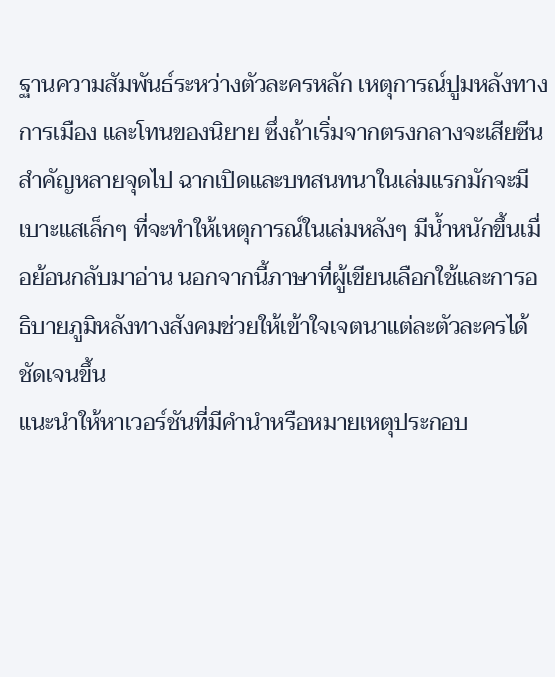ฐานความสัมพันธ์ระหว่างตัวละครหลัก เหตุการณ์ปูมหลังทางการเมือง และโทนของนิยาย ซึ่งถ้าเริ่มจากตรงกลางจะเสียซีนสำคัญหลายจุดไป ฉากเปิดและบทสนทนาในเล่มแรกมักจะมีเบาะแสเล็กๆ ที่จะทำให้เหตุการณ์ในเล่มหลังๆ มีน้ำหนักขึ้นเมื่อย้อนกลับมาอ่าน นอกจากนี้ภาษาที่ผู้เขียนเลือกใช้และการอธิบายภูมิหลังทางสังคมช่วยให้เข้าใจเจตนาแต่ละตัวละครได้ชัดเจนขึ้น
แนะนำให้หาเวอร์ชันที่มีคำนำหรือหมายเหตุประกอบ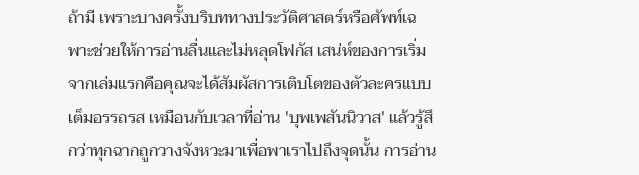ถ้ามี เพราะบางครั้งบริบททางประวัติศาสตร์หรือศัพท์เฉพาะช่วยให้การอ่านลื่นและไม่หลุดโฟกัส เสน่ห์ของการเริ่มจากเล่มแรกคือคุณจะได้สัมผัสการเติบโตของตัวละครแบบเต็มอรรถรส เหมือนกับเวลาที่อ่าน 'บุพเพสันนิวาส' แล้วรู้สึกว่าทุกฉากถูกวางจังหวะมาเพื่อพาเราไปถึงจุดนั้น การอ่าน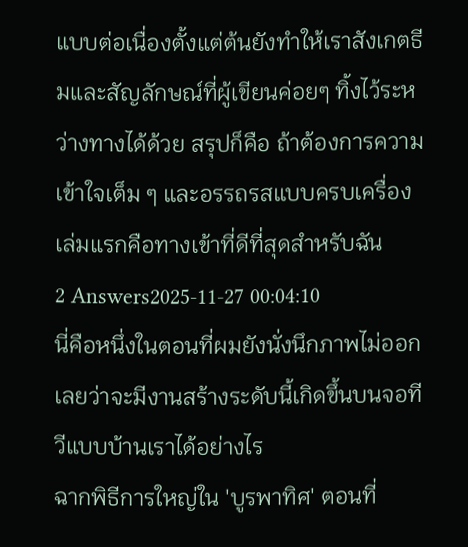แบบต่อเนื่องตั้งแต่ต้นยังทำให้เราสังเกตธีมและสัญลักษณ์ที่ผู้เขียนค่อยๆ ทิ้งไว้ระหว่างทางได้ด้วย สรุปก็คือ ถ้าต้องการความเข้าใจเต็ม ๆ และอรรถรสแบบครบเครื่อง เล่มแรกคือทางเข้าที่ดีที่สุดสำหรับฉัน
2 Answers2025-11-27 00:04:10
นี่คือหนึ่งในตอนที่ผมยังนั่งนึกภาพไม่ออกเลยว่าจะมีงานสร้างระดับนี้เกิดขึ้นบนจอทีวีแบบบ้านเราได้อย่างไร
ฉากพิธีการใหญ่ใน 'บูรพาทิศ' ตอนที่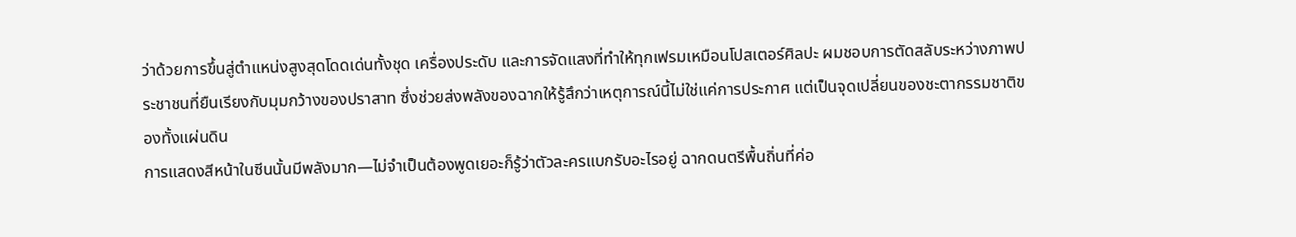ว่าด้วยการขึ้นสู่ตำแหน่งสูงสุดโดดเด่นทั้งชุด เครื่องประดับ และการจัดแสงที่ทำให้ทุกเฟรมเหมือนโปสเตอร์ศิลปะ ผมชอบการตัดสลับระหว่างภาพประชาชนที่ยืนเรียงกับมุมกว้างของปราสาท ซึ่งช่วยส่งพลังของฉากให้รู้สึกว่าเหตุการณ์นี้ไม่ใช่แค่การประกาศ แต่เป็นจุดเปลี่ยนของชะตากรรมชาติของทั้งแผ่นดิน
การแสดงสีหน้าในซีนนั้นมีพลังมาก—ไม่จำเป็นต้องพูดเยอะก็รู้ว่าตัวละครแบกรับอะไรอยู่ ฉากดนตรีพื้นถิ่นที่ค่อ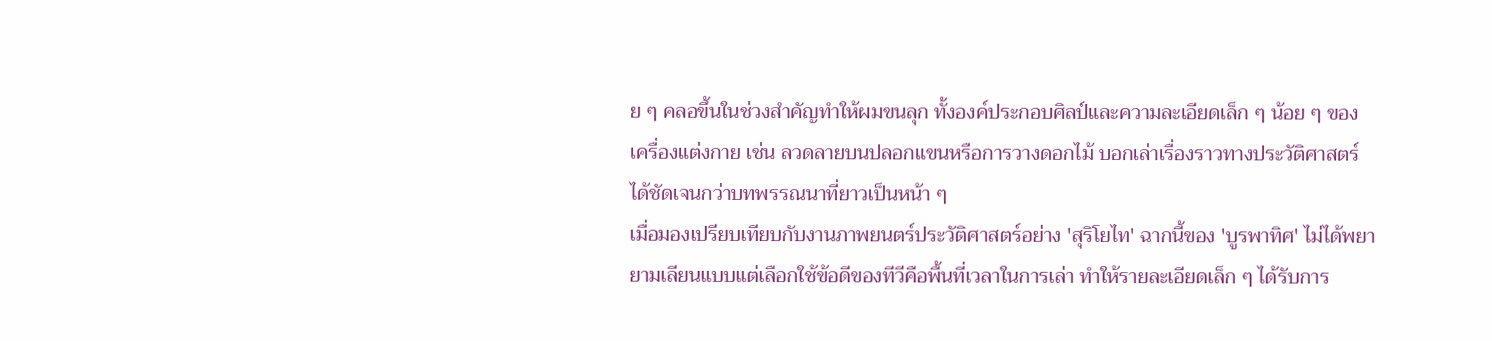ย ๆ คลอขึ้นในช่วงสำคัญทำให้ผมขนลุก ทั้งองค์ประกอบศิลป์และความละเอียดเล็ก ๆ น้อย ๆ ของเครื่องแต่งกาย เช่น ลวดลายบนปลอกแขนหรือการวางดอกไม้ บอกเล่าเรื่องราวทางประวัติศาสตร์ได้ชัดเจนกว่าบทพรรณนาที่ยาวเป็นหน้า ๆ
เมื่อมองเปรียบเทียบกับงานภาพยนตร์ประวัติศาสตร์อย่าง 'สุริโยไท' ฉากนี้ของ 'บูรพาทิศ' ไม่ได้พยายามเลียนแบบแต่เลือกใช้ข้อดีของทีวีคือพื้นที่เวลาในการเล่า ทำให้รายละเอียดเล็ก ๆ ได้รับการ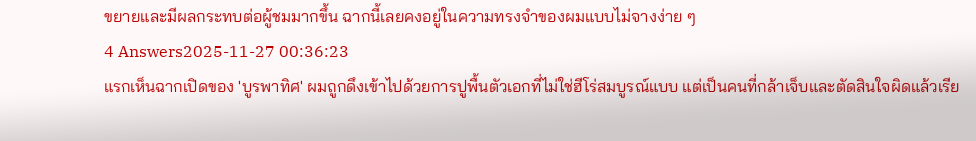ขยายและมีผลกระทบต่อผู้ชมมากขึ้น ฉากนี้เลยคงอยู่ในความทรงจำของผมแบบไม่จางง่าย ๆ
4 Answers2025-11-27 00:36:23
แรกเห็นฉากเปิดของ 'บูรพาทิศ' ผมถูกดึงเข้าไปด้วยการปูพื้นตัวเอกที่ไม่ใช่ฮีโร่สมบูรณ์แบบ แต่เป็นคนที่กล้าเจ็บและตัดสินใจผิดแล้วเรีย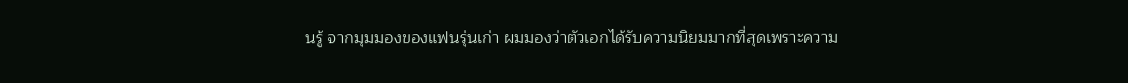นรู้ จากมุมมองของแฟนรุ่นเก่า ผมมองว่าตัวเอกได้รับความนิยมมากที่สุดเพราะความ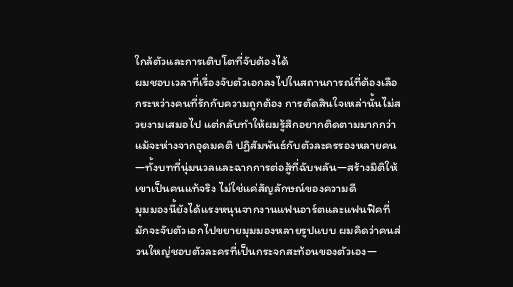ใกล้ตัวและการเติบโตที่จับต้องได้
ผมชอบเวลาที่เรื่องจับตัวเอกลงไปในสถานการณ์ที่ต้องเลือกระหว่างคนที่รักกับความถูกต้อง การตัดสินใจเหล่านั้นไม่สวยงามเสมอไป แต่กลับทำให้ผมรู้สึกอยากติดตามมากกว่าแม้จะห่างจากอุดมคติ ปฏิสัมพันธ์กับตัวละครรองหลายคน—ทั้งบทที่นุ่มนวลและฉากการต่อสู้ที่ฉับพลัน—สร้างมิติให้เขาเป็นคนแท้จริง ไม่ใช่แค่สัญลักษณ์ของความดี
มุมมองนี้ยังได้แรงหนุนจากงานแฟนอาร์ตและแฟนฟิคที่มักจะจับตัวเอกไปขยายมุมมองหลายรูปแบบ ผมคิดว่าคนส่วนใหญ่ชอบตัวละครที่เป็นกระจกสะท้อนของตัวเอง—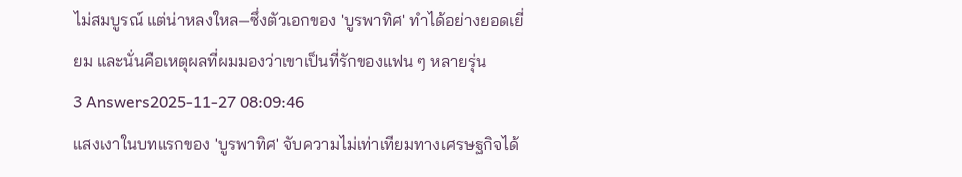ไม่สมบูรณ์ แต่น่าหลงใหล—ซึ่งตัวเอกของ 'บูรพาทิศ' ทำได้อย่างยอดเยี่ยม และนั่นคือเหตุผลที่ผมมองว่าเขาเป็นที่รักของแฟน ๆ หลายรุ่น
3 Answers2025-11-27 08:09:46
แสงเงาในบทแรกของ 'บูรพาทิศ' จับความไม่เท่าเทียมทางเศรษฐกิจได้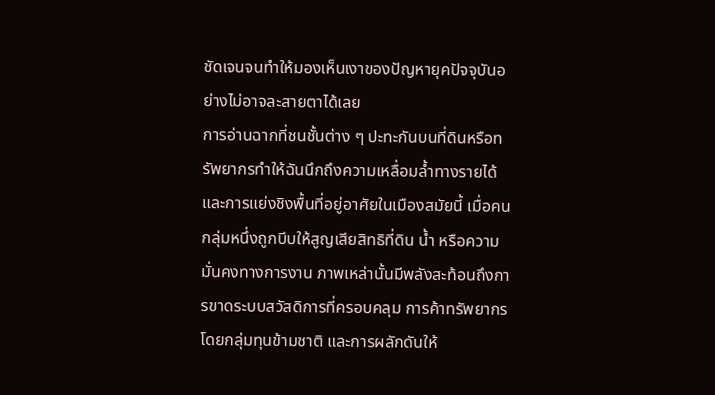ชัดเจนจนทำให้มองเห็นเงาของปัญหายุคปัจจุบันอย่างไม่อาจละสายตาได้เลย
การอ่านฉากที่ชนชั้นต่าง ๆ ปะทะกันบนที่ดินหรือทรัพยากรทำให้ฉันนึกถึงความเหลื่อมล้ำทางรายได้และการแย่งชิงพื้นที่อยู่อาศัยในเมืองสมัยนี้ เมื่อคนกลุ่มหนึ่งถูกบีบให้สูญเสียสิทธิที่ดิน น้ำ หรือความมั่นคงทางการงาน ภาพเหล่านั้นมีพลังสะท้อนถึงการขาดระบบสวัสดิการที่ครอบคลุม การค้าทรัพยากรโดยกลุ่มทุนข้ามชาติ และการผลักดันให้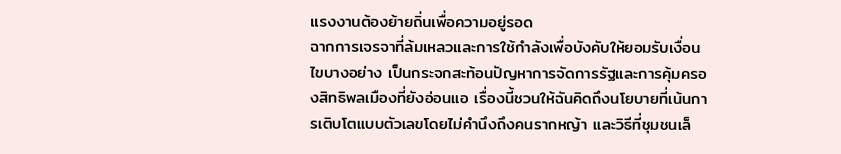แรงงานต้องย้ายถิ่นเพื่อความอยู่รอด
ฉากการเจรจาที่ล้มเหลวและการใช้กำลังเพื่อบังคับให้ยอมรับเงื่อนไขบางอย่าง เป็นกระจกสะท้อนปัญหาการจัดการรัฐและการคุ้มครองสิทธิพลเมืองที่ยังอ่อนแอ เรื่องนี้ชวนให้ฉันคิดถึงนโยบายที่เน้นการเติบโตแบบตัวเลขโดยไม่คำนึงถึงคนรากหญ้า และวิธีที่ชุมชนเล็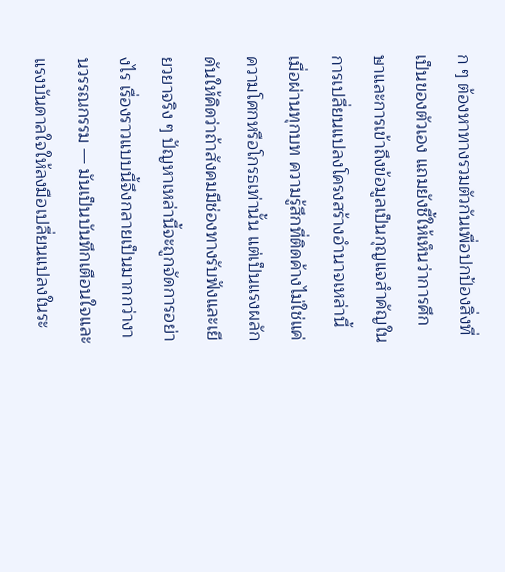ก ๆ ต้องหาทางรวมตัวกันเพื่อปกป้องสิ่งที่เป็นของตัวเอง แถมยังชี้ให้เห็นว่าการศึกษาและการเข้าถึงข้อมูลเป็นกุญแจสำคัญในการเปลี่ยนแปลงโครงสร้างอำนาจเหล่านี้
เมื่อผ่านทุกบท ความรู้สึกที่ติดค้างไม่ใช่แค่ความโศกหรือโกรธเท่านั้น แต่เป็นแรงผลักดันให้คิดว่าถ้าสังคมมีช่องทางรับฟังและเยียวยาจริง ๆ ปัญหาเหล่านี้จะถูกจัดการอย่างไร เรื่องราวแบบนี้จึงกลายเป็นมากกว่างานวรรณกรรม — มันเป็นบันทึกเตือนใจและแรงบันดาลใจให้ลงมือเปลี่ยนแปลงในระ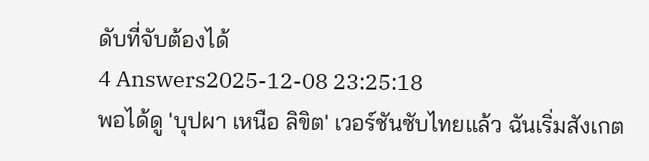ดับที่จับต้องได้
4 Answers2025-12-08 23:25:18
พอได้ดู 'บุปผา เหนือ ลิขิต' เวอร์ชันซับไทยแล้ว ฉันเริ่มสังเกต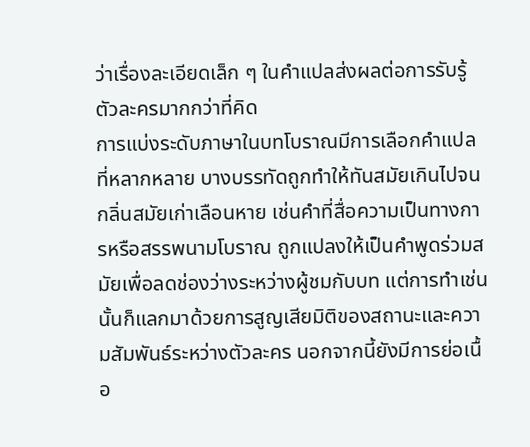ว่าเรื่องละเอียดเล็ก ๆ ในคำแปลส่งผลต่อการรับรู้ตัวละครมากกว่าที่คิด
การแบ่งระดับภาษาในบทโบราณมีการเลือกคำแปลที่หลากหลาย บางบรรทัดถูกทำให้ทันสมัยเกินไปจนกลิ่นสมัยเก่าเลือนหาย เช่นคำที่สื่อความเป็นทางการหรือสรรพนามโบราณ ถูกแปลงให้เป็นคำพูดร่วมสมัยเพื่อลดช่องว่างระหว่างผู้ชมกับบท แต่การทำเช่นนั้นก็แลกมาด้วยการสูญเสียมิติของสถานะและความสัมพันธ์ระหว่างตัวละคร นอกจากนี้ยังมีการย่อเนื้อ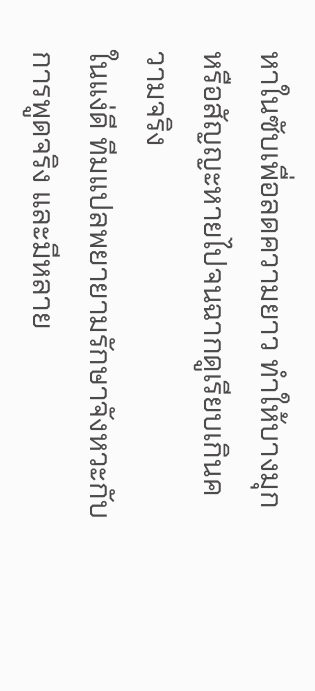หาในซับเพื่อลดความยาว ทำให้บางมุกหรือสัญญะหายไปจนฉากดูเรียบเกินความจริง
ในแง่ดี ทีมแปลพยายามรักษาจังหวะกับการพูดจริง และมีหลาย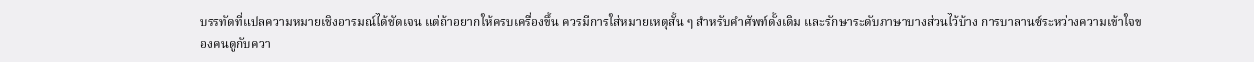บรรทัดที่แปลความหมายเชิงอารมณ์ได้ชัดเจน แต่ถ้าอยากให้ครบเครื่องขึ้น ควรมีการใส่หมายเหตุสั้น ๆ สำหรับคำศัพท์ดั้งเดิม และรักษาระดับภาษาบางส่วนไว้บ้าง การบาลานซ์ระหว่างความเข้าใจของคนดูกับควา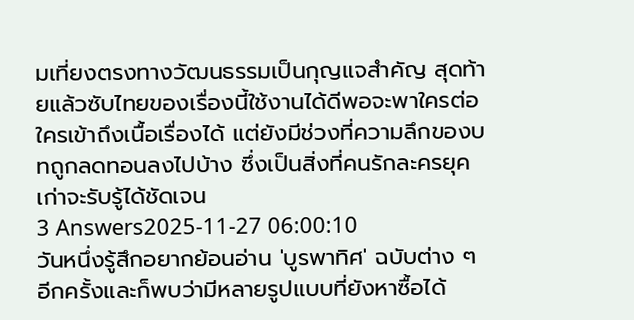มเที่ยงตรงทางวัฒนธรรมเป็นกุญแจสำคัญ สุดท้ายแล้วซับไทยของเรื่องนี้ใช้งานได้ดีพอจะพาใครต่อใครเข้าถึงเนื้อเรื่องได้ แต่ยังมีช่วงที่ความลึกของบทถูกลดทอนลงไปบ้าง ซึ่งเป็นสิ่งที่คนรักละครยุคเก่าจะรับรู้ได้ชัดเจน
3 Answers2025-11-27 06:00:10
วันหนึ่งรู้สึกอยากย้อนอ่าน 'บูรพาทิศ' ฉบับต่าง ๆ อีกครั้งและก็พบว่ามีหลายรูปแบบที่ยังหาซื้อได้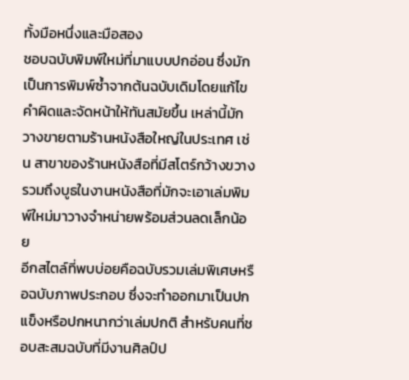ทั้งมือหนึ่งและมือสอง
ชอบฉบับพิมพ์ใหม่ที่มาแบบปกอ่อน ซึ่งมักเป็นการพิมพ์ซ้ำจากต้นฉบับเดิมโดยแก้ไขคำผิดและจัดหน้าให้ทันสมัยขึ้น เหล่านี้มักวางขายตามร้านหนังสือใหญ่ในประเทศ เช่น สาขาของร้านหนังสือที่มีสโตร์กว้างขวาง รวมถึงบูธในงานหนังสือที่มักจะเอาเล่มพิมพ์ใหม่มาวางจำหน่ายพร้อมส่วนลดเล็กน้อย
อีกสไตล์ที่พบบ่อยคือฉบับรวมเล่มพิเศษหรือฉบับภาพประกอบ ซึ่งจะทำออกมาเป็นปกแข็งหรือปกหนากว่าเล่มปกติ สำหรับคนที่ชอบสะสมฉบับที่มีงานศิลป์ป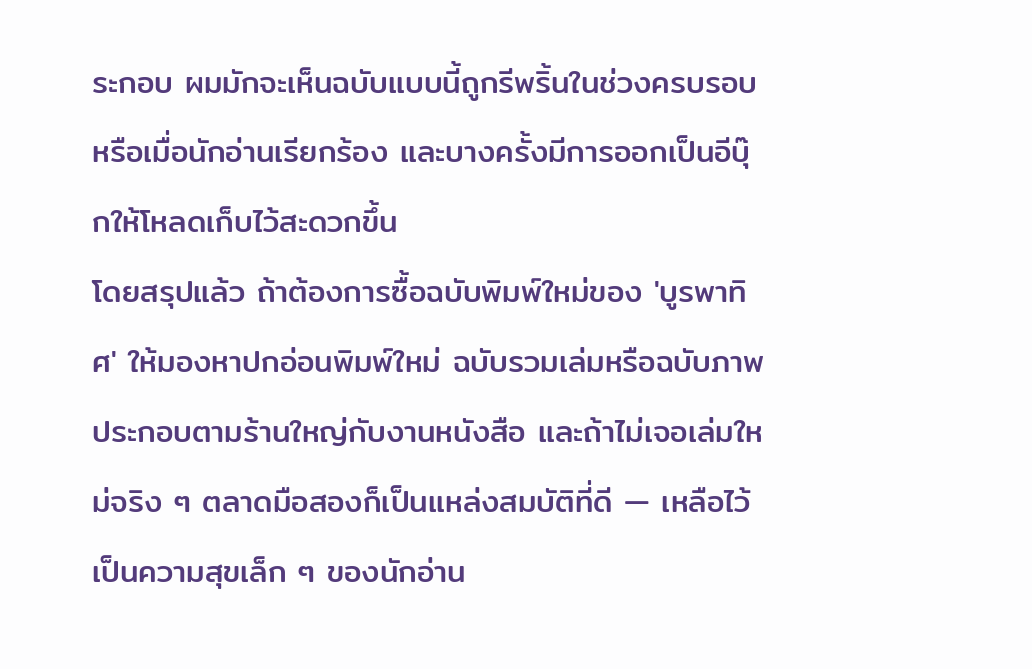ระกอบ ผมมักจะเห็นฉบับแบบนี้ถูกรีพริ้นในช่วงครบรอบหรือเมื่อนักอ่านเรียกร้อง และบางครั้งมีการออกเป็นอีบุ๊กให้โหลดเก็บไว้สะดวกขึ้น
โดยสรุปแล้ว ถ้าต้องการซื้อฉบับพิมพ์ใหม่ของ 'บูรพาทิศ' ให้มองหาปกอ่อนพิมพ์ใหม่ ฉบับรวมเล่มหรือฉบับภาพประกอบตามร้านใหญ่กับงานหนังสือ และถ้าไม่เจอเล่มใหม่จริง ๆ ตลาดมือสองก็เป็นแหล่งสมบัติที่ดี — เหลือไว้เป็นความสุขเล็ก ๆ ของนักอ่าน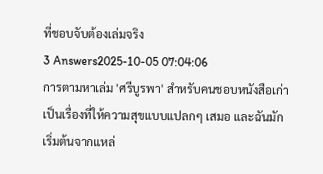ที่ชอบจับต้องเล่มจริง
3 Answers2025-10-05 07:04:06
การตามหาเล่ม 'ศรีบูรพา' สำหรับคนชอบหนังสือเก่าเป็นเรื่องที่ให้ความสุขแบบแปลกๆ เสมอ และฉันมักเริ่มต้นจากแหล่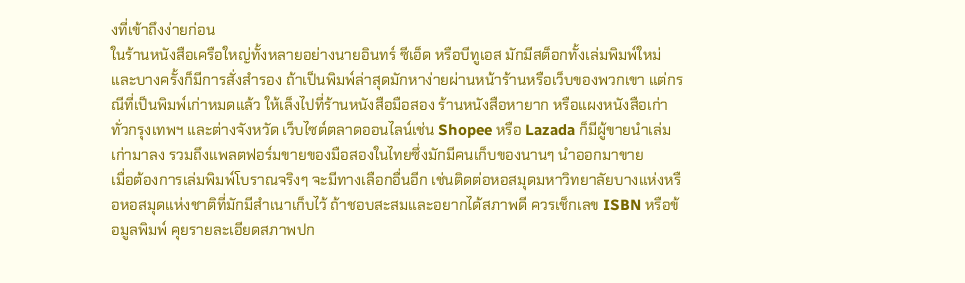งที่เข้าถึงง่ายก่อน
ในร้านหนังสือเครือใหญ่ทั้งหลายอย่างนายอินทร์ ซีเอ็ด หรือบีทูเอส มักมีสต็อกทั้งเล่มพิมพ์ใหม่และบางครั้งก็มีการสั่งสำรอง ถ้าเป็นพิมพ์ล่าสุดมักหาง่ายผ่านหน้าร้านหรือเว็บของพวกเขา แต่กรณีที่เป็นพิมพ์เก่าหมดแล้ว ให้เล็งไปที่ร้านหนังสือมือสอง ร้านหนังสือหายาก หรือแผงหนังสือเก่าทั่วกรุงเทพฯ และต่างจังหวัด เว็บไซต์ตลาดออนไลน์เช่น Shopee หรือ Lazada ก็มีผู้ขายนำเล่มเก่ามาลง รวมถึงแพลตฟอร์มขายของมือสองในไทยซึ่งมักมีคนเก็บของนานๆ นำออกมาขาย
เมื่อต้องการเล่มพิมพ์โบราณจริงๆ จะมีทางเลือกอื่นอีก เช่นติดต่อหอสมุดมหาวิทยาลัยบางแห่งหรือหอสมุดแห่งชาติที่มักมีสำเนาเก็บไว้ ถ้าชอบสะสมและอยากได้สภาพดี ควรเช็กเลข ISBN หรือข้อมูลพิมพ์ คุยรายละเอียดสภาพปก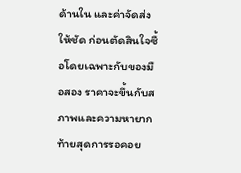ด้านใน และค่าจัดส่งให้ชัด ก่อนตัดสินใจซื้อโดยเฉพาะกับของมือสอง ราคาจะขึ้นกับสภาพและความหายาก
ท้ายสุดการรอคอย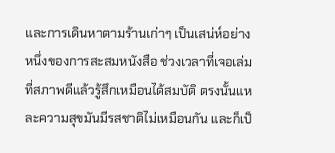และการเดินหาตามร้านเก่าๆ เป็นเสน่ห์อย่างหนึ่งของการสะสมหนังสือ ช่วงเวลาที่เจอเล่มที่สภาพดีแล้วรู้สึกเหมือนได้สมบัติ ตรงนั้นแหละความสุขมันมีรสชาติไม่เหมือนกัน และก็เป็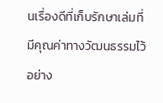นเรื่องดีที่เก็บรักษาเล่มที่มีคุณค่าทางวัฒนธรรมไว้อย่าง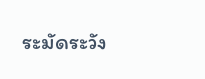ระมัดระวัง